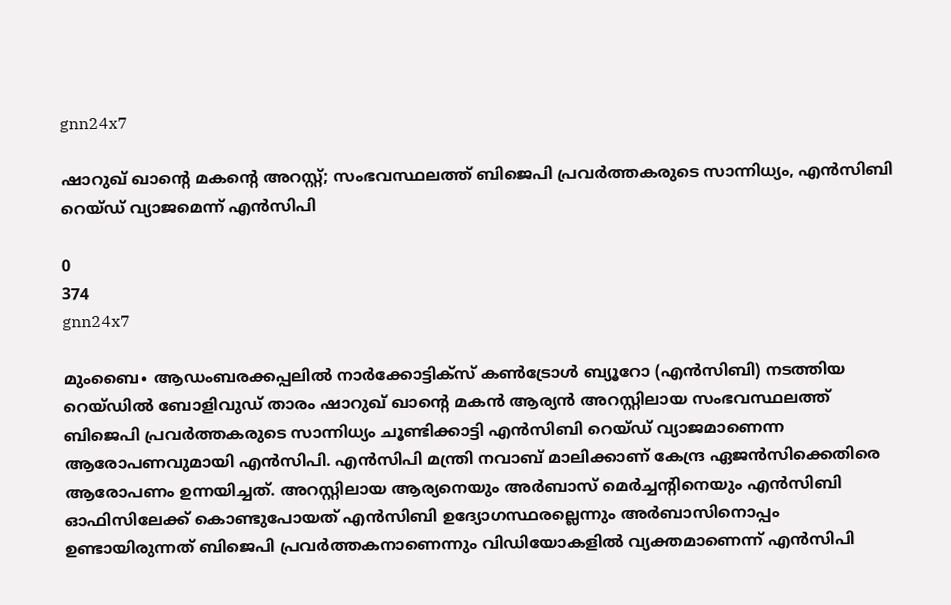gnn24x7

ഷാറുഖ് ഖാന്റെ മകന്റെ അറസ്റ്റ്; സംഭവസ്ഥലത്ത് ബിജെപി പ്രവര്‍ത്തകരുടെ സാന്നിധ്യം, എന്‍സിബി റെയ്ഡ് വ്യാജമെന്ന് എന്‍സിപി

0
374
gnn24x7

മുംബൈ∙ ആഡംബരക്കപ്പലില്‍ നാര്‍ക്കോട്ടിക്‌സ് കണ്‍ട്രോള്‍ ബ്യൂറോ (എന്‍സിബി) നടത്തിയ റെയ്ഡില്‍ ബോളിവുഡ് താരം ഷാറുഖ് ഖാന്റെ മകന്‍ ആര്യന്‍ അറസ്റ്റിലായ സംഭവസ്ഥലത്ത് ബിജെപി പ്രവര്‍ത്തകരുടെ സാന്നിധ്യം ചൂണ്ടിക്കാട്ടി എന്‍സിബി റെയ്ഡ് വ്യാജമാണെന്ന ആരോപണവുമായി എന്‍സിപി. എന്‍സിപി മന്ത്രി നവാബ് മാലിക്കാണ് കേന്ദ്ര ഏജന്‍സിക്കെതിരെ ആരോപണം ഉന്നയിച്ചത്. അറസ്റ്റിലായ ആര്യനെയും അര്‍ബാസ് മെര്‍ച്ചന്റിനെയും എന്‍സിബി ഓഫിസിലേക്ക് കൊണ്ടുപോയത് എന്‍സിബി ഉദ്യോഗസ്ഥരല്ലെന്നും അര്‍ബാസിനൊപ്പം ഉണ്ടായിരുന്നത് ബിജെപി പ്രവര്‍ത്തകനാണെന്നും വിഡിയോകളില്‍ വ്യക്തമാണെന്ന് എന്‍സിപി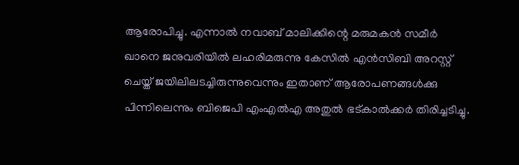ആരോപിച്ചു. എന്നാല്‍ നവാബ് മാലിക്കിന്റെ മരുമകന്‍ സമീര്‍ ഖാനെ ജനുവരിയില്‍ ലഹരിമരുന്നു കേസില്‍ എന്‍സിബി അറസ്റ്റ് ചെയ്ത് ജയിലിലടച്ചിരുന്നുവെന്നും ഇതാണ് ആരോപണങ്ങള്‍ക്കു പിന്നിലെന്നും ബിജെപി എംഎല്‍എ അതുല്‍ ഭട്കാല്‍ക്കര്‍ തിരിച്ചടിച്ചു.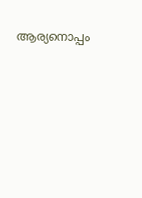ആര്യനൊപ്പം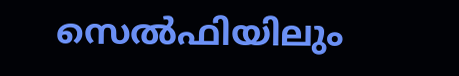സെല്‍ഫിയിലും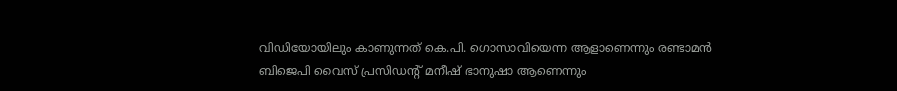വിഡിയോയിലും കാണുന്നത് കെ.പി. ഗൊസാവിയെന്ന ആളാണെന്നും രണ്ടാമന്‍ ബിജെപി വൈസ് പ്രസിഡന്റ് മനീഷ് ഭാനുഷാ ആണെന്നും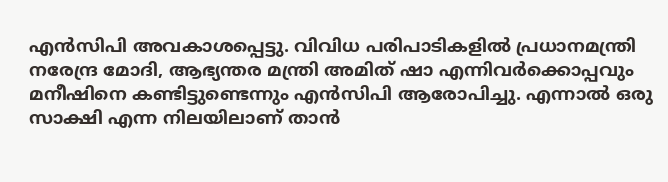എന്‍സിപി അവകാശപ്പെട്ടു. വിവിധ പരിപാടികളില്‍ പ്രധാനമന്ത്രി നരേന്ദ്ര മോദി, ആഭ്യന്തര മന്ത്രി അമിത് ഷാ എന്നിവര്‍ക്കൊപ്പവും മനീഷിനെ കണ്ടിട്ടുണ്ടെന്നും എന്‍സിപി ആരോപിച്ചു. എന്നാല്‍ ഒരു സാക്ഷി എന്ന നിലയിലാണ് താന്‍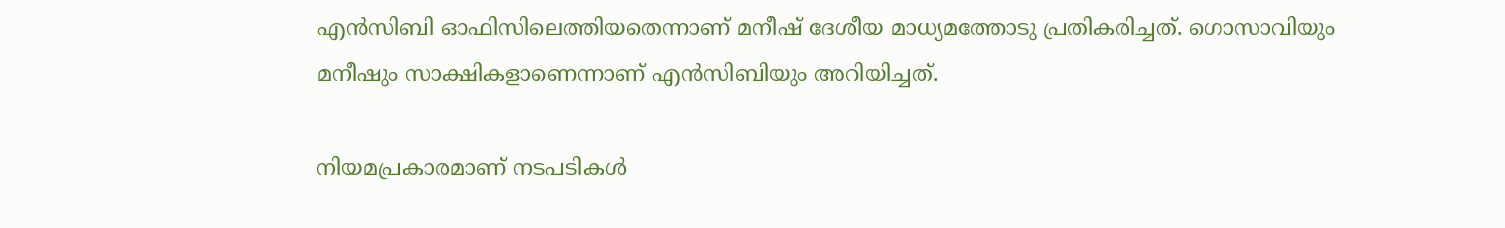എന്‍സിബി ഓഫിസിലെത്തിയതെന്നാണ് മനീഷ് ദേശീയ മാധ്യമത്തോടു പ്രതികരിച്ചത്. ഗൊസാവിയും മനീഷും സാക്ഷികളാണെന്നാണ് എന്‍സിബിയും അറിയിച്ചത്.

നിയമപ്രകാരമാണ് നടപടികള്‍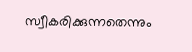സ്വീകരിക്കുന്നതെന്നും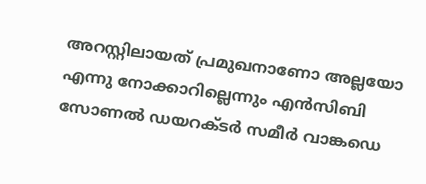അറസ്റ്റിലായത് പ്രമുഖനാണോ അല്ലയോ എന്നു നോക്കാറില്ലെന്നും എന്‍സിബി സോണല്‍ ഡയറക്ടര്‍ സമീര്‍ വാങ്കഡെ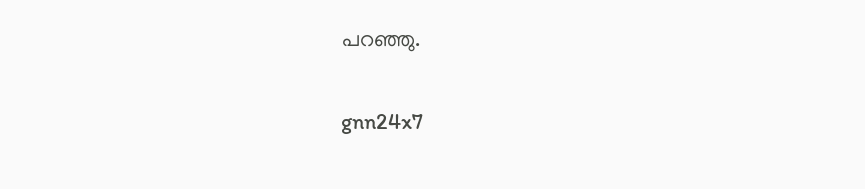പറഞ്ഞു.

gnn24x7